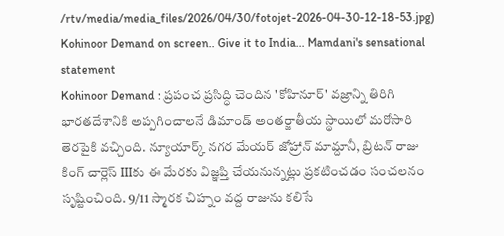/rtv/media/media_files/2026/04/30/fotojet-2026-04-30-12-18-53.jpg)
Kohinoor Demand on screen.. Give it to India... Mamdani's sensational statement
Kohinoor Demand : ప్రపంచ ప్రసిద్ధి చెందిన 'కోహినూర్' వజ్రాన్ని తిరిగి భారతదేశానికి అప్పగించాలనే డిమాండ్ అంతర్జాతీయ స్థాయిలో మరోసారి తెరపైకి వచ్చింది. న్యూయార్క్ నగర మేయర్ జోహ్రాన్ మామ్దానీ, బ్రిటన్ రాజు కింగ్ చార్లెస్ IIIకు ఈ మేరకు విజ్ఞప్తి చేయనున్నట్లు ప్రకటించడం సంచలనం సృష్టించింది. 9/11 స్మారక చిహ్నం వద్ద రాజును కలిసే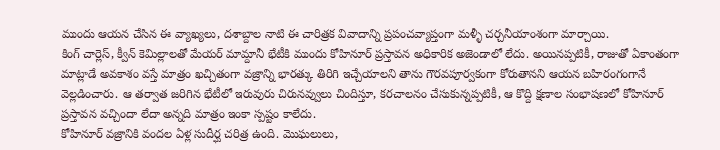ముందు ఆయన చేసిన ఈ వ్యాఖ్యలు, దశాబ్దాల నాటి ఈ చారిత్రక వివాదాన్ని ప్రపంచవ్యాప్తంగా మళ్ళీ చర్చనీయాంశంగా మార్చాయి.
కింగ్ చార్లెస్, క్వీన్ కెమిల్లాలతో మేయర్ మామ్దానీ భేటీకి ముందు కోహినూర్ ప్రస్తావన అధికారిక అజెండాలో లేదు. అయినప్పటికీ, రాజుతో ఏకాంతంగా మాట్లాడే అవకాశం వస్తే మాత్రం ఖచ్చితంగా వజ్రాన్ని భారత్కు తిరిగి ఇచ్చేయాలని తాను గౌరవపూర్వకంగా కోరుతానని ఆయన బహిరంగంగానే వెల్లడించారు. ఆ తర్వాత జరిగిన భేటీలో ఇరువురు చిరునవ్వులు చిందిస్తూ, కరచాలనం చేసుకున్నప్పటికీ, ఆ కొద్ది క్షణాల సంభాషణలో కోహినూర్ ప్రస్తావన వచ్చిందా లేదా అన్నది మాత్రం ఇంకా స్పష్టం కాలేదు.
కోహినూర్ వజ్రానికి వందల ఏళ్ల సుదీర్ఘ చరిత్ర ఉంది. మొఘలులు,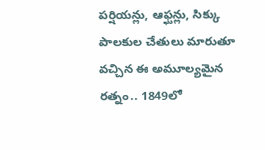పర్షియన్లు, ఆఫ్ఘన్లు, సిక్కు పాలకుల చేతులు మారుతూ వచ్చిన ఈ అమూల్యమైన రత్నం.. 1849లో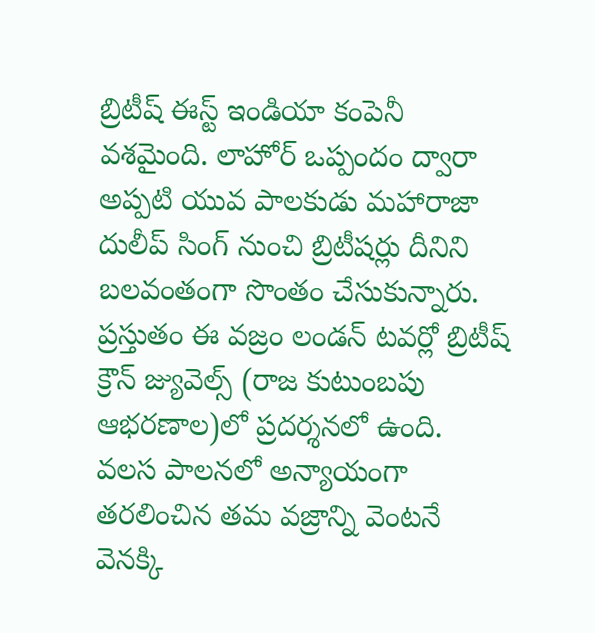బ్రిటీష్ ఈస్ట్ ఇండియా కంపెనీ వశమైంది. లాహోర్ ఒప్పందం ద్వారా అప్పటి యువ పాలకుడు మహారాజా దులీప్ సింగ్ నుంచి బ్రిటీషర్లు దీనిని బలవంతంగా సొంతం చేసుకున్నారు. ప్రస్తుతం ఈ వజ్రం లండన్ టవర్లో బ్రిటీష్ క్రౌన్ జ్యువెల్స్ (రాజ కుటుంబపు ఆభరణాల)లో ప్రదర్శనలో ఉంది.
వలస పాలనలో అన్యాయంగా తరలించిన తమ వజ్రాన్ని వెంటనే వెనక్కి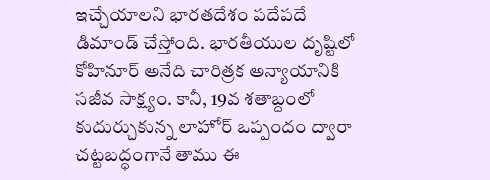ఇచ్చేయాలని భారతదేశం పదేపదే డిమాండ్ చేస్తోంది. భారతీయుల దృష్టిలో కోహినూర్ అనేది చారిత్రక అన్యాయానికి సజీవ సాక్ష్యం. కానీ, 19వ శతాబ్దంలో కుదుర్చుకున్న లాహోర్ ఒప్పందం ద్వారా చట్టబద్ధంగానే తాము ఈ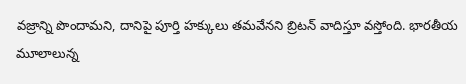వజ్రాన్ని పొందామని, దానిపై పూర్తి హక్కులు తమవేనని బ్రిటన్ వాదిస్తూ వస్తోంది. భారతీయ మూలాలున్న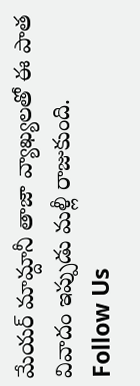మేయర్ మామ్దానీ తాజా వ్యాఖ్యలతో ఈ పాత వివాదం ఇప్పుడు మళ్లీ రాజుకుంది.
Follow Us